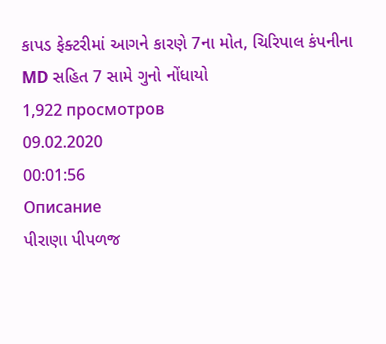કાપડ ફેક્ટરીમાં આગને કારણે 7ના મોત, ચિરિપાલ કંપનીના MD સહિત 7 સામે ગુનો નોંધાયો
1,922 просмотров
09.02.2020
00:01:56
Описание
પીરાણા પીપળજ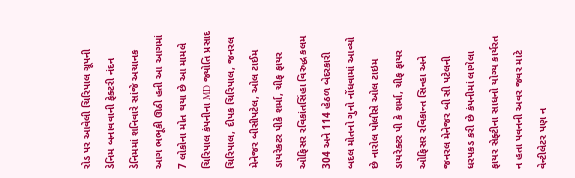રોડ પર આવેલી ચિરિપાલ ગ્રૂપની ડેનિમ બનાવવાની ફેક્ટરી નંદન ડેનિમમાં શનિવારે સાંજે અચાનક આગ ભભૂકી ઊઠી હતી આ આગમાં 7 લોકોના મોત થયા છે આ મામલે ચિરિપાલ કંપનીના MD જ્યોતિ પ્રસાદ ચિરિપાલ, દીપક ચિરિપાલ, જનરલ મેનેજર બીસીપટેલ, ઓલ ટાઈમ ડાયરેકટર પીકે શર્મા, ચીફ ફાયર ઓફિસર રવિકાંતસિંહા વિરુદ્ધ કલમ 304 અને 114 હેઠળ બેદરકારી બદલ મોતનો ગુનો નોંધવામાં આવ્યો છે નારોલ પોલીસે ઓલ ટાઇમ ડાયરેક્ટર પી કે શર્મા, ચીફ ફાયર ઓફિસર રવિકાન્ત સિન્હા અને જનરલ મેનેજર બી સી પટેલની ધરપકડ કરી છે કંપનીમાં લાગેલા ફાયર સેફ્ટીના સાધનો યોગ્ય કાર્યરત ન હતા પવનની અવર જવર માટે વેન્ટીલેટર પણ ન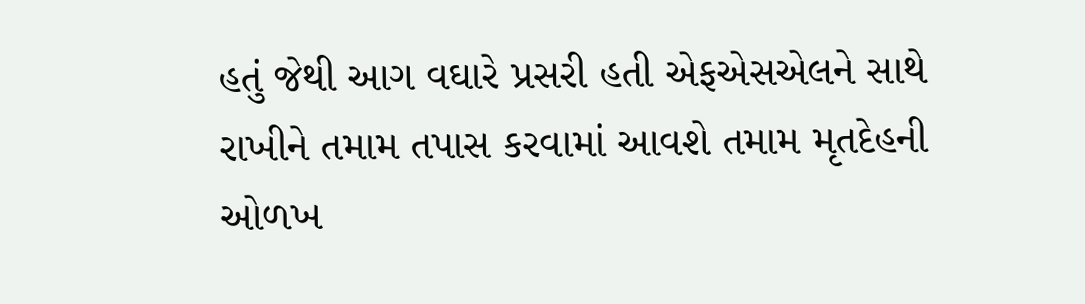હતું જેથી આગ વઘારે પ્રસરી હતી એફએસએલને સાથે રાખીને તમામ તપાસ કરવામાં આવશે તમામ મૃતદેહની ઓળખ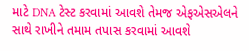માટે DNA ટેસ્ટ કરવામાં આવશે તેમજ એફએસએલને સાથે રાખીને તમામ તપાસ કરવામાં આવશે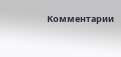Комментарии